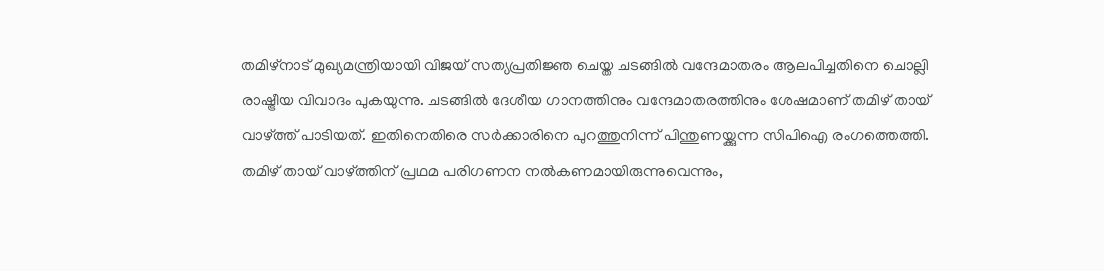തമിഴ്നാട് മുഖ്യമന്ത്രിയായി വിജയ് സത്യപ്രതിജ്ഞ ചെയ്ത ചടങ്ങിൽ വന്ദേമാതരം ആലപിച്ചതിനെ ചൊല്ലി രാഷ്ട്രീയ വിവാദം പുകയുന്നു. ചടങ്ങിൽ ദേശീയ ഗാനത്തിനും വന്ദേമാതരത്തിനും ശേഷമാണ് തമിഴ് തായ് വാഴ്ത്ത് പാടിയത്. ഇതിനെതിരെ സർക്കാരിനെ പുറത്തുനിന്ന് പിന്തുണയ്ക്കുന്ന സിപിഐ രംഗത്തെത്തി. തമിഴ് തായ് വാഴ്ത്തിന് പ്രഥമ പരിഗണന നൽകണമായിരുന്നുവെന്നും,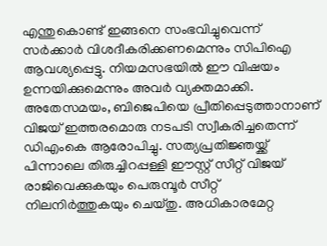എന്തുകൊണ്ട് ഇങ്ങനെ സംഭവിച്ചുവെന്ന് സർക്കാർ വിശദീകരിക്കണമെന്നും സിപിഐ ആവശ്യപ്പെട്ടു. നിയമസഭയിൽ ഈ വിഷയം ഉന്നയിക്കുമെന്നും അവർ വ്യക്തമാക്കി.
അതേസമയം, ബിജെപിയെ പ്രീതിപ്പെടുത്താനാണ് വിജയ് ഇത്തരമൊരു നടപടി സ്വീകരിച്ചതെന്ന് ഡിഎംകെ ആരോപിച്ചു. സത്യപ്രതിജ്ഞയ്ക്ക് പിന്നാലെ തിരുച്ചിറപ്പള്ളി ഈസ്റ്റ് സീറ്റ് വിജയ് രാജിവെക്കുകയും പെരുമ്പൂർ സീറ്റ് നിലനിർത്തുകയും ചെയ്തു. അധികാരമേറ്റ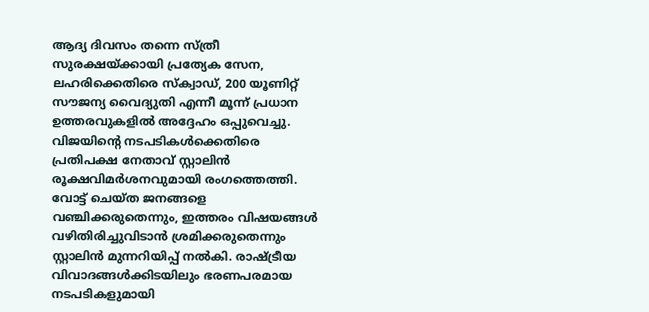ആദ്യ ദിവസം തന്നെ സ്ത്രീ സുരക്ഷയ്ക്കായി പ്രത്യേക സേന, ലഹരിക്കെതിരെ സ്ക്വാഡ്, 200 യൂണിറ്റ് സൗജന്യ വൈദ്യുതി എന്നീ മൂന്ന് പ്രധാന ഉത്തരവുകളിൽ അദ്ദേഹം ഒപ്പുവെച്ചു.
വിജയിന്റെ നടപടികൾക്കെതിരെ പ്രതിപക്ഷ നേതാവ് സ്റ്റാലിൻ രൂക്ഷവിമർശനവുമായി രംഗത്തെത്തി. വോട്ട് ചെയ്ത ജനങ്ങളെ വഞ്ചിക്കരുതെന്നും, ഇത്തരം വിഷയങ്ങൾ വഴിതിരിച്ചുവിടാൻ ശ്രമിക്കരുതെന്നും സ്റ്റാലിൻ മുന്നറിയിപ്പ് നൽകി. രാഷ്ട്രീയ വിവാദങ്ങൾക്കിടയിലും ഭരണപരമായ നടപടികളുമായി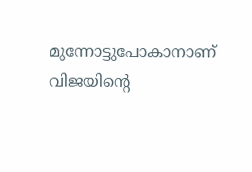മുന്നോട്ടുപോകാനാണ് വിജയിന്റെ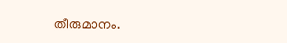തീരുമാനം.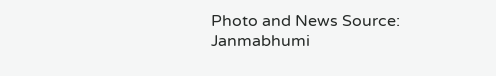Photo and News Source: Janmabhumi